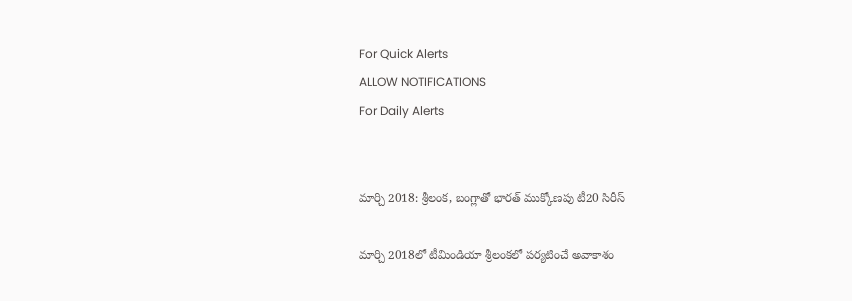For Quick Alerts
ALLOW NOTIFICATIONS
For Daily Alerts


మార్చి 2018: శ్రీలంక, బంగ్లాతో భారత్ ముక్కోణపు టీ20 సిరీస్

మార్చి 2018లో టీమిండియా శ్రీలంకలో పర్యటించే అవాకాశం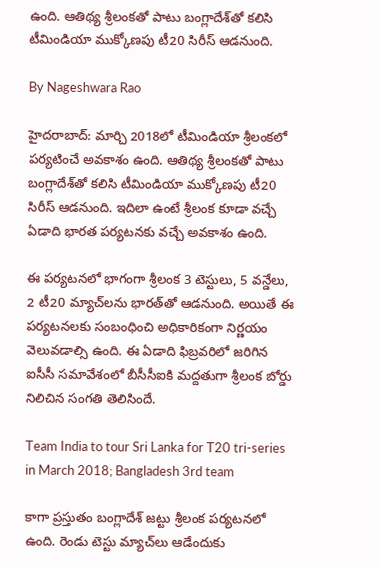ఉంది. ఆతిథ్య శ్రీలంకతో పాటు బంగ్లాదేశ్‌తో కలిసి టీమిండియా ముక్కోణపు టీ20 సిరీస్ ఆడనుంది.

By Nageshwara Rao

హైదరాబాద్: మార్చి 2018లో టీమిండియా శ్రీలంకలో పర్యటించే అవకాశం ఉంది. ఆతిథ్య శ్రీలంకతో పాటు బంగ్లాదేశ్‌తో కలిసి టీమిండియా ముక్కోణపు టీ20 సిరీస్ ఆడనుంది. ఇదిలా ఉంటే శ్రీలంక కూడా వచ్చే ఏడాది భారత పర్యటనకు వచ్చే అవకాశం ఉంది.

ఈ పర్యటనలో భాగంగా శ్రీలంక 3 టెస్టులు, 5 వన్డేలు, 2 టీ20 మ్యాచ్‌లను భారత్‌తో ఆడనుంది. అయితే ఈ పర్యటనలకు సంబంధించి అధికారికంగా నిర్ణయం వెలువడాల్సి ఉంది. ఈ ఏడాది ఫిబ్రవరిలో జరిగిన ఐసీసీ సమావేశంలో బీసీసీఐకి మద్దతుగా శ్రీలంక బోర్డు నిలిచిన సంగతి తెలిసిందే.

Team India to tour Sri Lanka for T20 tri-series in March 2018; Bangladesh 3rd team

కాగా ప్రస్తుతం బంగ్లాదేశ్ జట్టు శ్రీలంక పర్యటనలో ఉంది. రెండు టెస్టు మ్యాచ్‌లు ఆడేందుకు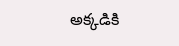అక్కడికి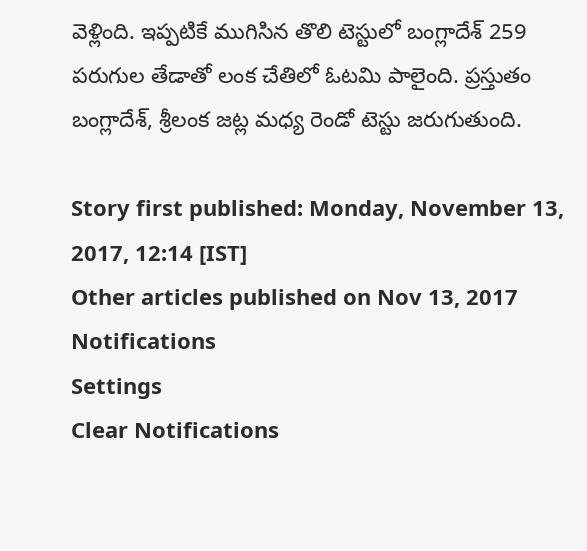వెళ్లింది. ఇప్పటికే ముగిసిన తొలి టెస్టులో బంగ్లాదేశ్ 259 పరుగుల తేడాతో లంక చేతిలో ఓటమి పాలైంది. ప్రస్తుతం బంగ్లాదేశ్, శ్రీలంక జట్ల మధ్య రెండో టెస్టు జరుగుతుంది.

Story first published: Monday, November 13, 2017, 12:14 [IST]
Other articles published on Nov 13, 2017
Notifications
Settings
Clear Notifications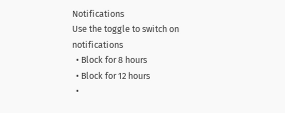Notifications
Use the toggle to switch on notifications
  • Block for 8 hours
  • Block for 12 hours
  •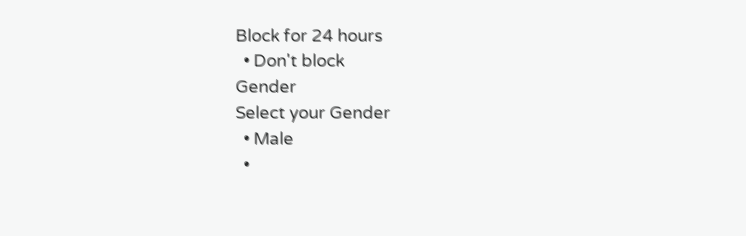Block for 24 hours
  • Don't block
Gender
Select your Gender
  • Male
  •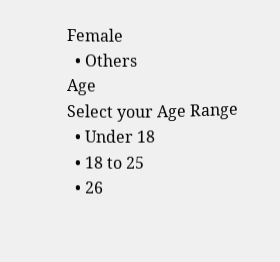Female
  • Others
Age
Select your Age Range
  • Under 18
  • 18 to 25
  • 26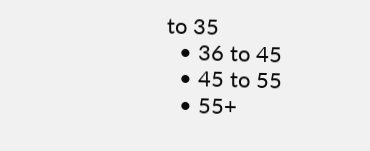to 35
  • 36 to 45
  • 45 to 55
  • 55+